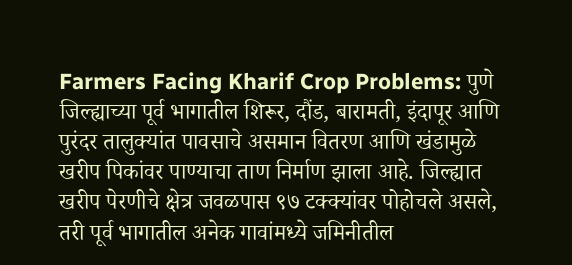Farmers Facing Kharif Crop Problems: पुणे जिल्ह्याच्या पूर्व भागातील शिरूर, दौंड, बारामती, इंदापूर आणि पुरंदर तालुक्यांत पावसाचे असमान वितरण आणि खंडामुळे खरीप पिकांवर पाण्याचा ताण निर्माण झाला आहे. जिल्ह्यात खरीप पेरणीचे क्षेत्र जवळपास ९७ टक्क्यांवर पोहोचले असले, तरी पूर्व भागातील अनेक गावांमध्ये जमिनीतील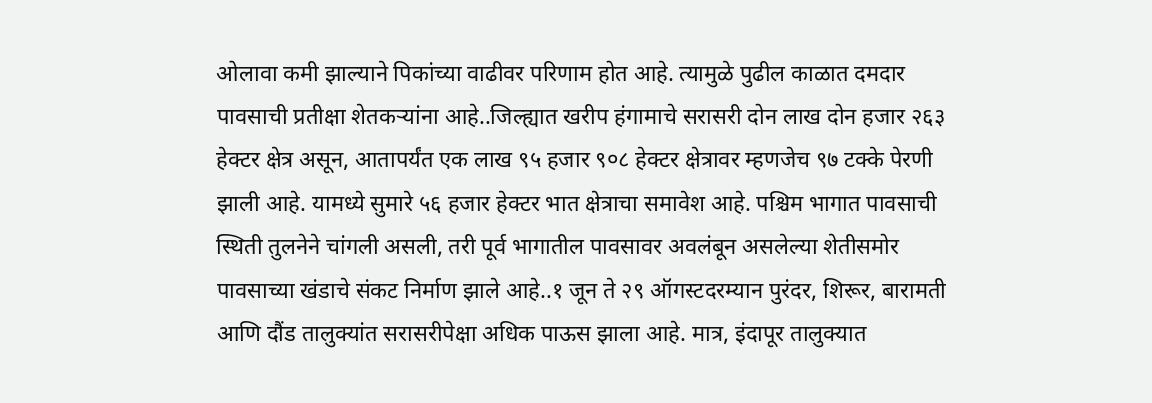ओलावा कमी झाल्याने पिकांच्या वाढीवर परिणाम होत आहे. त्यामुळे पुढील काळात दमदार पावसाची प्रतीक्षा शेतकऱ्यांना आहे..जिल्ह्यात खरीप हंगामाचे सरासरी दोन लाख दोन हजार २६३ हेक्टर क्षेत्र असून, आतापर्यंत एक लाख ९५ हजार ९०८ हेक्टर क्षेत्रावर म्हणजेच ९७ टक्के पेरणी झाली आहे. यामध्ये सुमारे ५६ हजार हेक्टर भात क्षेत्राचा समावेश आहे. पश्चिम भागात पावसाची स्थिती तुलनेने चांगली असली, तरी पूर्व भागातील पावसावर अवलंबून असलेल्या शेतीसमोर पावसाच्या खंडाचे संकट निर्माण झाले आहे..१ जून ते २९ ऑगस्टदरम्यान पुरंदर, शिरूर, बारामती आणि दौंड तालुक्यांत सरासरीपेक्षा अधिक पाऊस झाला आहे. मात्र, इंदापूर तालुक्यात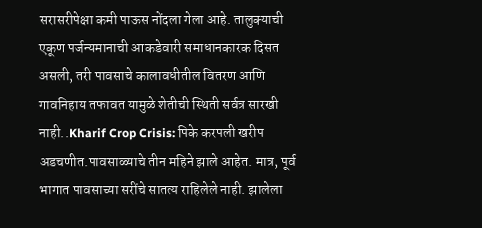सरासरीपेक्षा कमी पाऊस नोंदला गेला आहे. तालुक्याची एकूण पर्जन्यमानाची आकडेवारी समाधानकारक दिसत असली, तरी पावसाचे कालावधीतील वितरण आणि गावनिहाय तफावत यामुळे शेतीची स्थिती सर्वत्र सारखी नाही..Kharif Crop Crisis: पिके करपली खरीप अडचणीत.पावसाळ्याचे तीन महिने झाले आहेत. मात्र, पूर्व भागात पावसाच्या सरींचे सातत्य राहिलेले नाही. झालेला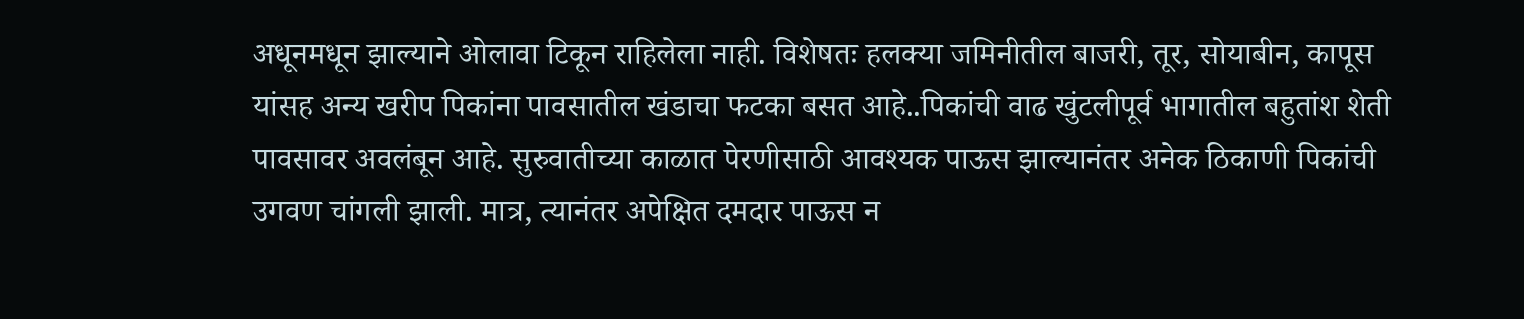अधूनमधून झाल्याने ओलावा टिकून राहिलेला नाही. विशेषतः हलक्या जमिनीतील बाजरी, तूर, सोयाबीन, कापूस यांसह अन्य खरीप पिकांना पावसातील खंडाचा फटका बसत आहे..पिकांची वाढ खुंटलीपूर्व भागातील बहुतांश शेती पावसावर अवलंबून आहे. सुरुवातीच्या काळात पेरणीसाठी आवश्यक पाऊस झाल्यानंतर अनेक ठिकाणी पिकांची उगवण चांगली झाली. मात्र, त्यानंतर अपेक्षित दमदार पाऊस न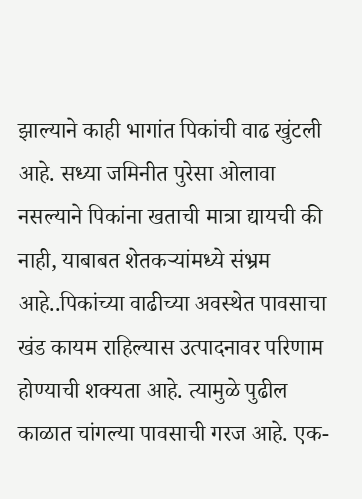झाल्याने काही भागांत पिकांची वाढ खुंटली आहे. सध्या जमिनीत पुरेसा ओलावा नसल्याने पिकांना खताची मात्रा द्यायची की नाही, याबाबत शेतकऱ्यांमध्ये संभ्रम आहे..पिकांच्या वाढीच्या अवस्थेत पावसाचा खंड कायम राहिल्यास उत्पादनावर परिणाम होण्याची शक्यता आहे. त्यामुळे पुढील काळात चांगल्या पावसाची गरज आहे. एक-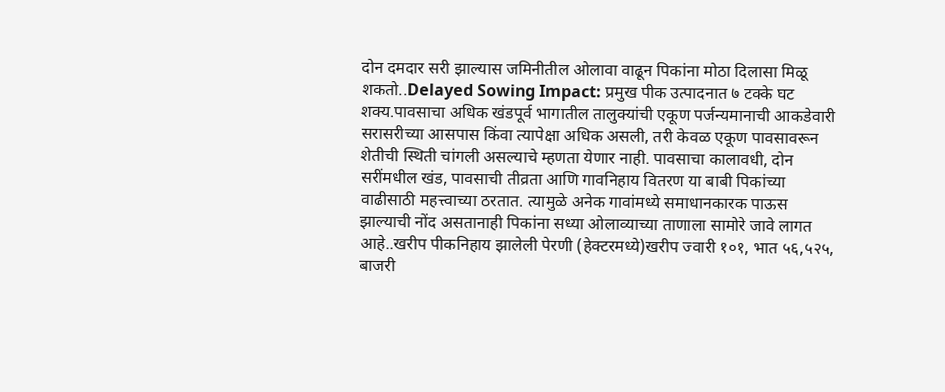दोन दमदार सरी झाल्यास जमिनीतील ओलावा वाढून पिकांना मोठा दिलासा मिळू शकतो..Delayed Sowing Impact: प्रमुख पीक उत्पादनात ७ टक्के घट शक्य.पावसाचा अधिक खंडपूर्व भागातील तालुक्यांची एकूण पर्जन्यमानाची आकडेवारी सरासरीच्या आसपास किंवा त्यापेक्षा अधिक असली, तरी केवळ एकूण पावसावरून शेतीची स्थिती चांगली असल्याचे म्हणता येणार नाही. पावसाचा कालावधी, दोन सरींमधील खंड, पावसाची तीव्रता आणि गावनिहाय वितरण या बाबी पिकांच्या वाढीसाठी महत्त्वाच्या ठरतात. त्यामुळे अनेक गावांमध्ये समाधानकारक पाऊस झाल्याची नोंद असतानाही पिकांना सध्या ओलाव्याच्या ताणाला सामोरे जावे लागत आहे..खरीप पीकनिहाय झालेली पेरणी (हेक्टरमध्ये)खरीप ज्वारी १०१, भात ५६,५२५, बाजरी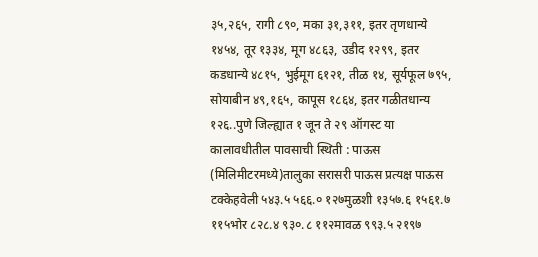३५,२६५, रागी ८९०, मका ३१,३११, इतर तृणधान्ये १४५४, तूर १३३४, मूग ४८६३, उडीद १२९९, इतर कडधान्ये ४८१५, भुईमूग ६१२१, तीळ १४, सूर्यफूल ७९५, सोयाबीन ४९,१६५, कापूस १८६४, इतर गळीतधान्य १२६..पुणे जिल्ह्यात १ जून ते २९ ऑगस्ट या कालावधीतील पावसाची स्थिती : पाऊस (मिलिमीटरमध्ये)तालुका सरासरी पाऊस प्रत्यक्ष पाऊस टक्केहवेली ५४३.५ ५६६.० १२७मुळशी १३५७.६ १५६१.७ ११५भोर ८२८.४ ९३०.८ ११२मावळ ९९३.५ २१९७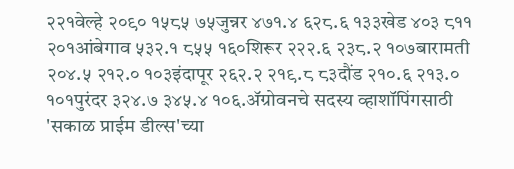२२१वेल्हे २०९० १५८५ ७५जुन्नर ४७१.४ ६२८.६ १३३खेड ४०३ ८११ २०१आंबेगाव ५३२.१ ८५५ १६०शिरूर २२२.६ २३८.२ १०७बारामती २०४.५ २१२.० १०३इंदापूर २६२.२ २१९.८ ८३दौंड २१०.६ २१३.० १०१पुरंदर ३२४.७ ३४५.४ १०६.ॲग्रोवनचे सदस्य व्हाशॉपिंगसाठी 'सकाळ प्राईम डील्स'च्या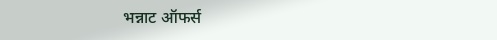भन्नाट ऑफर्स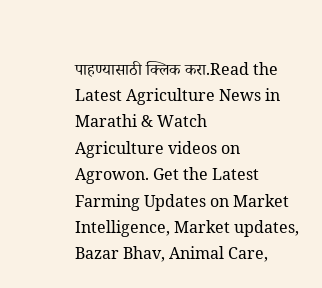पाहण्यासाठी क्लिक करा.Read the Latest Agriculture News in Marathi & Watch Agriculture videos on Agrowon. Get the Latest Farming Updates on Market Intelligence, Market updates, Bazar Bhav, Animal Care,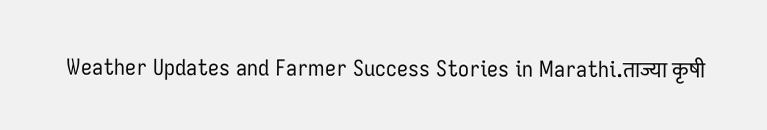Weather Updates and Farmer Success Stories in Marathi.ताज्या कृषी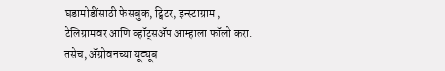घडामोडींसाठी फेसबुक, ट्विटर, इन्स्टाग्राम , टेलिग्रामवर आणि व्हॉट्सॲप आम्हाला फॉलो करा. तसेच, ॲग्रोवनच्या यूट्यूब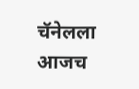चॅनेलला आजच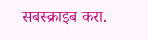सबस्क्राइब करा.